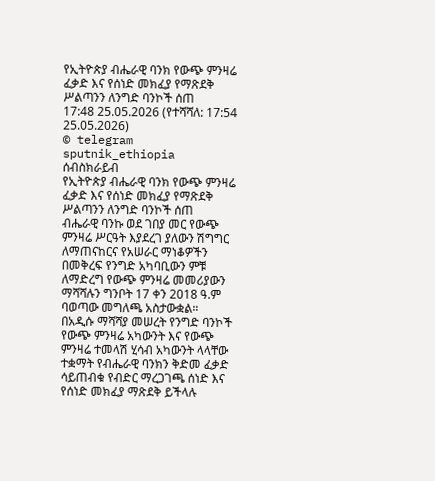የኢትዮጵያ ብሔራዊ ባንክ የውጭ ምንዛሬ ፈቃድ እና የሰነድ መክፈያ የማጽደቅ ሥልጣንን ለንግድ ባንኮች ሰጠ
17:48 25.05.2026 (የተሻሻለ: 17:54 25.05.2026)
© telegram sputnik_ethiopia
ሰብስክራይብ
የኢትዮጵያ ብሔራዊ ባንክ የውጭ ምንዛሬ ፈቃድ እና የሰነድ መክፈያ የማጽደቅ ሥልጣንን ለንግድ ባንኮች ሰጠ
ብሔራዊ ባንኩ ወደ ገበያ መር የውጭ ምንዛሬ ሥርዓት እያደረገ ያለውን ሽግግር ለማጠናከርና የአሠራር ማነቆዎችን በመቅረፍ የንግድ አካባቢውን ምቹ ለማድረግ የውጭ ምንዛሬ መመሪያውን ማሻሻሉን ግንቦት 17 ቀን 2018 ዓ.ም ባወጣው መግለጫ አስታውቋል።
በአዲሱ ማሻሻያ መሠረት የንግድ ባንኮች የውጭ ምንዛሬ አካውንት እና የውጭ ምንዛሬ ተመላሽ ሂሳብ አካውንት ላላቸው ተቋማት የብሔራዊ ባንክን ቅድመ ፈቃድ ሳይጠብቁ የብድር ማረጋገጫ ሰነድ እና የሰነድ መክፈያ ማጽደቅ ይችላሉ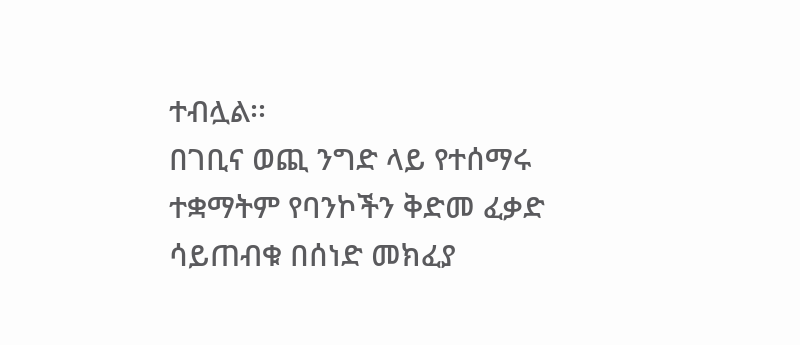ተብሏል፡፡
በገቢና ወጪ ንግድ ላይ የተሰማሩ ተቋማትም የባንኮችን ቅድመ ፈቃድ ሳይጠብቁ በሰነድ መክፈያ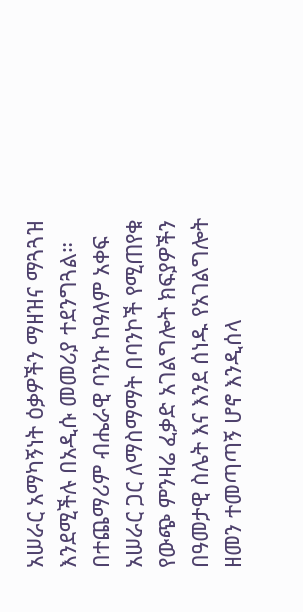አሠራር አማካኝነት ዕቃዎችን ማዘዝና ማጓጓዝ እንደሚችሉ በአዲሱ መመሪያ ተደንግጓል።
በተጨማሪም ብሔራዊ ባንኩ ከዓለም አቀፍ አሠራር ጋር ለማስማማት በባንኮች የሚጠየቁ የውጭ ምንዛሬ ፈቃድ አገልግሎት ክፍያዎችን በዓመታዊ ስሌት እና እንደ ሰነዱ የአገልግሎት ዘመን ተመጣጣኝ ሆኖ እንዲሰላ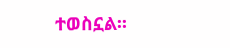ተወስኗል፡፡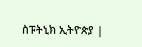ስፑትኒክ ኢትዮጵያ |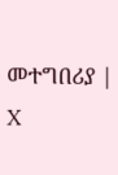መተግበሪያ | X